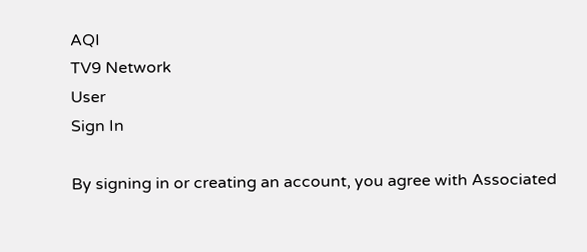AQI
TV9 Network
User
Sign In

By signing in or creating an account, you agree with Associated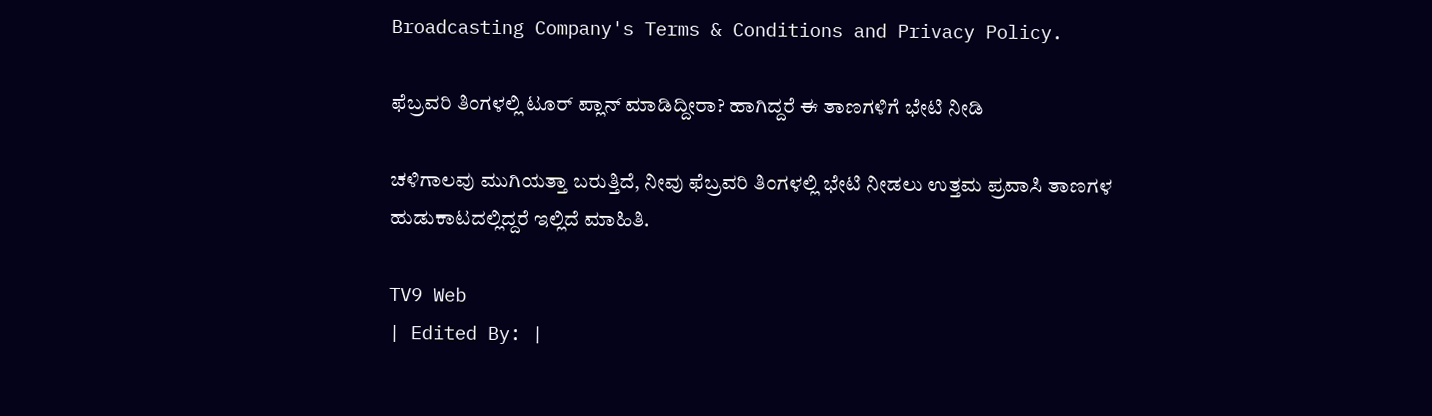Broadcasting Company's Terms & Conditions and Privacy Policy.

ಫೆಬ್ರವರಿ ತಿಂಗಳಲ್ಲಿ ಟೂರ್ ಪ್ಲಾನ್ ಮಾಡಿದ್ದೀರಾ? ಹಾಗಿದ್ದರೆ ಈ ತಾಣಗಳಿಗೆ ಭೇಟಿ ನೀಡಿ

ಚಳಿಗಾಲವು ಮುಗಿಯತ್ತಾ ಬರುತ್ತಿದೆ, ನೀವು ಫೆಬ್ರವರಿ ತಿಂಗಳಲ್ಲಿ ಭೇಟಿ ನೀಡಲು ಉತ್ತಮ ಪ್ರವಾಸಿ ತಾಣಗಳ ಹುಡುಕಾಟದಲ್ಲಿದ್ದರೆ ಇಲ್ಲಿದೆ ಮಾಹಿತಿ.

TV9 Web
| Edited By: |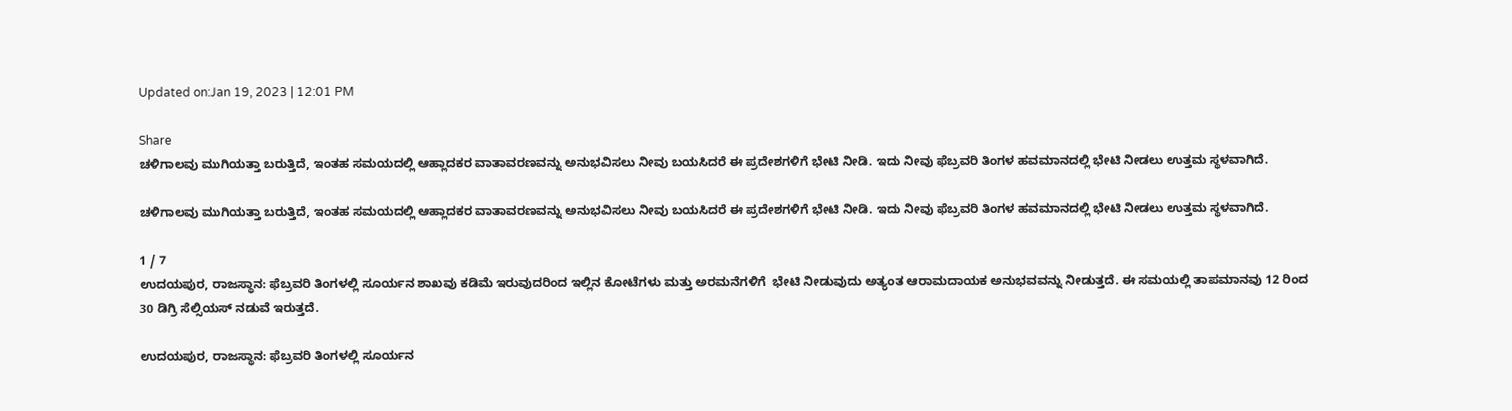Updated on:Jan 19, 2023 | 12:01 PM

Share
ಚಳಿಗಾಲವು ಮುಗಿಯತ್ತಾ ಬರುತ್ತಿದೆ, ಇಂತಹ ಸಮಯದಲ್ಲಿ ಆಹ್ಲಾದಕರ ವಾತಾವರಣವನ್ನು ಅನುಭವಿಸಲು ನೀವು ಬಯಸಿದರೆ ಈ ಪ್ರದೇಶಗಳಿಗೆ ಭೇಟಿ ನೀಡಿ. ಇದು ನೀವು ಫೆಬ್ರವರಿ ತಿಂಗಳ ಹವಮಾನದಲ್ಲಿ ಭೇಟಿ ನೀಡಲು ಉತ್ತಮ ಸ್ಥಳವಾಗಿದೆ.

ಚಳಿಗಾಲವು ಮುಗಿಯತ್ತಾ ಬರುತ್ತಿದೆ, ಇಂತಹ ಸಮಯದಲ್ಲಿ ಆಹ್ಲಾದಕರ ವಾತಾವರಣವನ್ನು ಅನುಭವಿಸಲು ನೀವು ಬಯಸಿದರೆ ಈ ಪ್ರದೇಶಗಳಿಗೆ ಭೇಟಿ ನೀಡಿ. ಇದು ನೀವು ಫೆಬ್ರವರಿ ತಿಂಗಳ ಹವಮಾನದಲ್ಲಿ ಭೇಟಿ ನೀಡಲು ಉತ್ತಮ ಸ್ಥಳವಾಗಿದೆ.

1 / 7
ಉದಯಪುರ, ರಾಜಸ್ಥಾನ: ಫೆಬ್ರವರಿ ತಿಂಗಳಲ್ಲಿ ಸೂರ್ಯನ ಶಾಖವು ಕಡಿಮೆ ಇರುವುದರಿಂದ ಇಲ್ಲಿನ ಕೋಟೆಗಳು ಮತ್ತು ಅರಮನೆಗಳಿಗೆ  ಭೇಟಿ ನೀಡುವುದು ಅತ್ಯಂತ ಆರಾಮದಾಯಕ ಅನುಭವವನ್ನು ನೀಡುತ್ತದೆ. ಈ ಸಮಯಲ್ಲಿ ತಾಪಮಾನವು 12 ರಿಂದ 30 ಡಿಗ್ರಿ ಸೆಲ್ಸಿಯಸ್ ನಡುವೆ ಇರುತ್ತದೆ.

ಉದಯಪುರ, ರಾಜಸ್ಥಾನ: ಫೆಬ್ರವರಿ ತಿಂಗಳಲ್ಲಿ ಸೂರ್ಯನ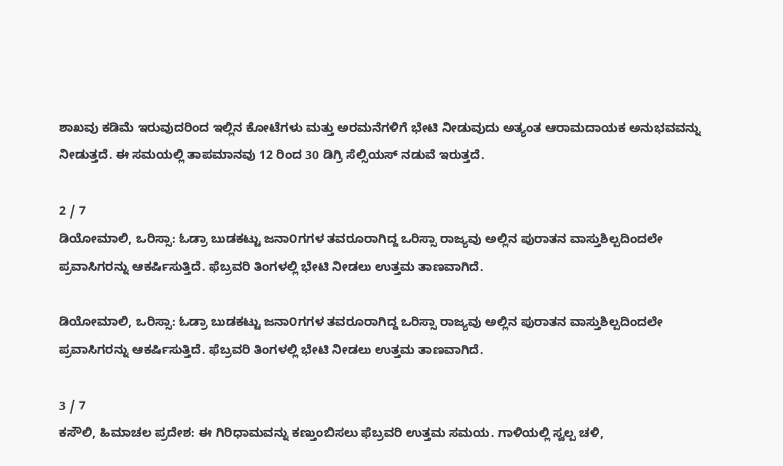ಶಾಖವು ಕಡಿಮೆ ಇರುವುದರಿಂದ ಇಲ್ಲಿನ ಕೋಟೆಗಳು ಮತ್ತು ಅರಮನೆಗಳಿಗೆ ಭೇಟಿ ನೀಡುವುದು ಅತ್ಯಂತ ಆರಾಮದಾಯಕ ಅನುಭವವನ್ನು ನೀಡುತ್ತದೆ. ಈ ಸಮಯಲ್ಲಿ ತಾಪಮಾನವು 12 ರಿಂದ 30 ಡಿಗ್ರಿ ಸೆಲ್ಸಿಯಸ್ ನಡುವೆ ಇರುತ್ತದೆ.

2 / 7
ಡಿಯೋಮಾಲಿ, ಒರಿಸ್ಸಾ: ಓಡ್ರಾ ಬುಡಕಟ್ಟು ಜನಾ೦ಗಗಳ ತವರೂರಾಗಿದ್ದ ಒರಿಸ್ಸಾ ರಾಜ್ಯವು ಅಲ್ಲಿನ ಪುರಾತನ ವಾಸ್ತುಶಿಲ್ಪದಿಂದಲೇ ಪ್ರವಾಸಿಗರನ್ನು ಆಕರ್ಷಿಸುತ್ತಿದೆ. ಫೆಬ್ರವರಿ ತಿಂಗಳಲ್ಲಿ ಭೇಟಿ ನೀಡಲು ಉತ್ತಮ ತಾಣವಾಗಿದೆ.

ಡಿಯೋಮಾಲಿ, ಒರಿಸ್ಸಾ: ಓಡ್ರಾ ಬುಡಕಟ್ಟು ಜನಾ೦ಗಗಳ ತವರೂರಾಗಿದ್ದ ಒರಿಸ್ಸಾ ರಾಜ್ಯವು ಅಲ್ಲಿನ ಪುರಾತನ ವಾಸ್ತುಶಿಲ್ಪದಿಂದಲೇ ಪ್ರವಾಸಿಗರನ್ನು ಆಕರ್ಷಿಸುತ್ತಿದೆ. ಫೆಬ್ರವರಿ ತಿಂಗಳಲ್ಲಿ ಭೇಟಿ ನೀಡಲು ಉತ್ತಮ ತಾಣವಾಗಿದೆ.

3 / 7
ಕಸೌಲಿ, ಹಿಮಾಚಲ ಪ್ರದೇಶ: ಈ ಗಿರಿಧಾಮವನ್ನು ಕಣ್ತುಂಬಿಸಲು ಫೆಬ್ರವರಿ ಉತ್ತಮ ಸಮಯ. ಗಾಳಿಯಲ್ಲಿ ಸ್ವಲ್ಪ ಚಳಿ,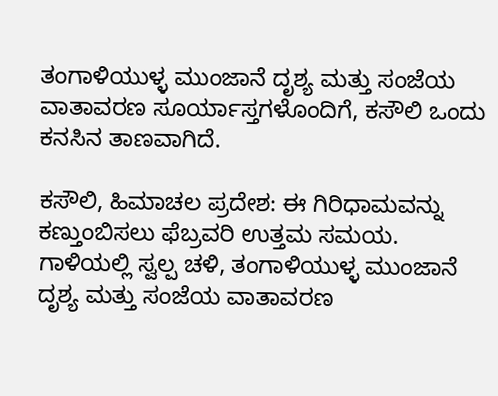ತಂಗಾಳಿಯುಳ್ಳ ಮುಂಜಾನೆ ದೃಶ್ಯ ಮತ್ತು ಸಂಜೆಯ ವಾತಾವರಣ ಸೂರ್ಯಾಸ್ತಗಳೊಂದಿಗೆ, ಕಸೌಲಿ ಒಂದು ಕನಸಿನ ತಾಣವಾಗಿದೆ.

ಕಸೌಲಿ, ಹಿಮಾಚಲ ಪ್ರದೇಶ: ಈ ಗಿರಿಧಾಮವನ್ನು ಕಣ್ತುಂಬಿಸಲು ಫೆಬ್ರವರಿ ಉತ್ತಮ ಸಮಯ. ಗಾಳಿಯಲ್ಲಿ ಸ್ವಲ್ಪ ಚಳಿ, ತಂಗಾಳಿಯುಳ್ಳ ಮುಂಜಾನೆ ದೃಶ್ಯ ಮತ್ತು ಸಂಜೆಯ ವಾತಾವರಣ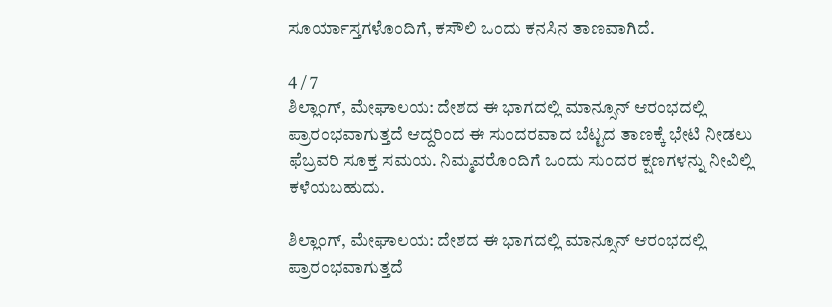ಸೂರ್ಯಾಸ್ತಗಳೊಂದಿಗೆ, ಕಸೌಲಿ ಒಂದು ಕನಸಿನ ತಾಣವಾಗಿದೆ.

4 / 7
ಶಿಲ್ಲಾಂಗ್, ಮೇಘಾಲಯ: ದೇಶದ ಈ ಭಾಗದಲ್ಲಿ ಮಾನ್ಸೂನ್ ಆರಂಭದಲ್ಲಿ ಪ್ರಾರಂಭವಾಗುತ್ತದೆ ಆದ್ದರಿಂದ ಈ ಸುಂದರವಾದ ಬೆಟ್ಟದ ತಾಣಕ್ಕೆ ಭೇಟಿ ನೀಡಲು ಫೆಬ್ರವರಿ ಸೂಕ್ತ ಸಮಯ. ನಿಮ್ಮವರೊಂದಿಗೆ ಒಂದು ಸುಂದರ ಕ್ಷಣಗಳನ್ನು ನೀವಿಲ್ಲಿ ಕಳೆಯಬಹುದು.

ಶಿಲ್ಲಾಂಗ್, ಮೇಘಾಲಯ: ದೇಶದ ಈ ಭಾಗದಲ್ಲಿ ಮಾನ್ಸೂನ್ ಆರಂಭದಲ್ಲಿ ಪ್ರಾರಂಭವಾಗುತ್ತದೆ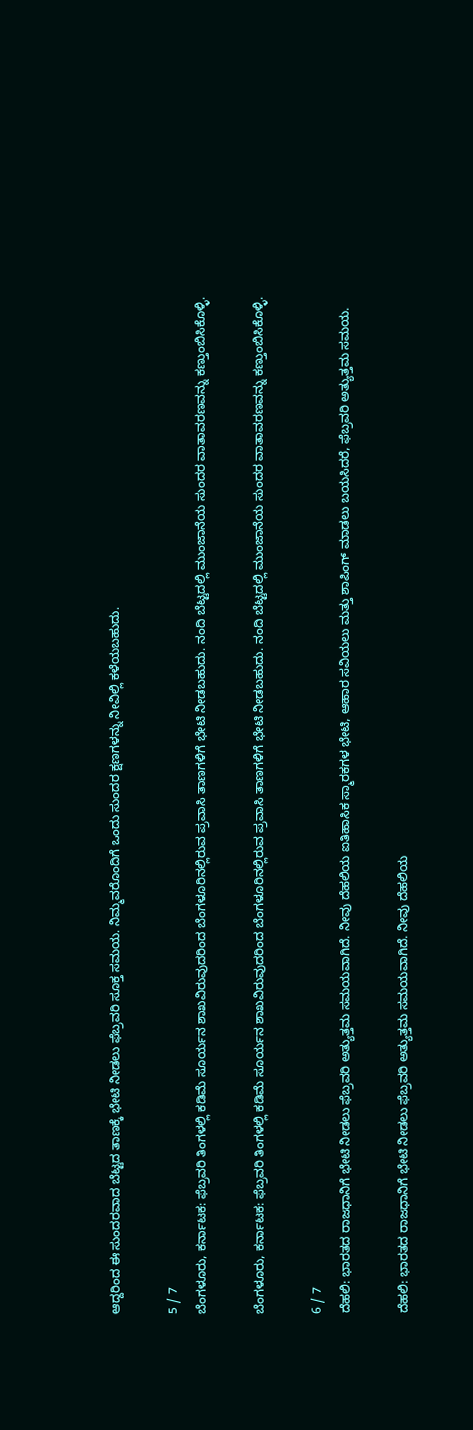ಆದ್ದರಿಂದ ಈ ಸುಂದರವಾದ ಬೆಟ್ಟದ ತಾಣಕ್ಕೆ ಭೇಟಿ ನೀಡಲು ಫೆಬ್ರವರಿ ಸೂಕ್ತ ಸಮಯ. ನಿಮ್ಮವರೊಂದಿಗೆ ಒಂದು ಸುಂದರ ಕ್ಷಣಗಳನ್ನು ನೀವಿಲ್ಲಿ ಕಳೆಯಬಹುದು.

5 / 7
ಬೆಂಗಳೂರು, ಕರ್ನಾಟಕ: ಫೆಬ್ರವರಿ ತಿಂಗಳಲ್ಲಿ ಕಡಿಮೆ ಸೂರ್ಯನ ಶಾಖವಿರುವುದರಿಂದ ಬೆಂಗಳೂರಿನಲ್ಲಿರುವ ಪ್ರವಾಸಿ ತಾಣಗಳಿಗೆ ಭೇಟಿ ನೀಡಬಹುದು. ನಂದಿ ಬೆಟ್ಟದಲ್ಲಿ ಮುಂಜಾನೆಯ ಸುಂದರ ವಾತಾವರಣವನ್ನು ಕಣ್ತುಂಬಿಸಿಕೊಳ್ಳಿ.

ಬೆಂಗಳೂರು, ಕರ್ನಾಟಕ: ಫೆಬ್ರವರಿ ತಿಂಗಳಲ್ಲಿ ಕಡಿಮೆ ಸೂರ್ಯನ ಶಾಖವಿರುವುದರಿಂದ ಬೆಂಗಳೂರಿನಲ್ಲಿರುವ ಪ್ರವಾಸಿ ತಾಣಗಳಿಗೆ ಭೇಟಿ ನೀಡಬಹುದು. ನಂದಿ ಬೆಟ್ಟದಲ್ಲಿ ಮುಂಜಾನೆಯ ಸುಂದರ ವಾತಾವರಣವನ್ನು ಕಣ್ತುಂಬಿಸಿಕೊಳ್ಳಿ.

6 / 7
ದೆಹಲಿ: ಭಾರತದ ರಾಜಧಾನಿಗೆ ಭೇಟಿ ನೀಡಲು ಫೆಬ್ರವರಿ ಅತ್ಯುತ್ತಮ ಸಮಯವಾಗಿದೆ. ನೀವು ದೆಹಲಿಯ ಐತಿಹಾಸಿಕ ಸ್ಮಾರಕಗಳ ಭೇಟಿ, ಆಹಾರ ಸವಿಯಲು ಮತ್ತು ಶಾಪಿಂಗ್‌ ಮಾಡಲು ಬಯಸಿದರೆ, ಫೆಬ್ರವರಿ ಅತ್ಯುತ್ತಮ ಸಮಯ.

ದೆಹಲಿ: ಭಾರತದ ರಾಜಧಾನಿಗೆ ಭೇಟಿ ನೀಡಲು ಫೆಬ್ರವರಿ ಅತ್ಯುತ್ತಮ ಸಮಯವಾಗಿದೆ. ನೀವು ದೆಹಲಿಯ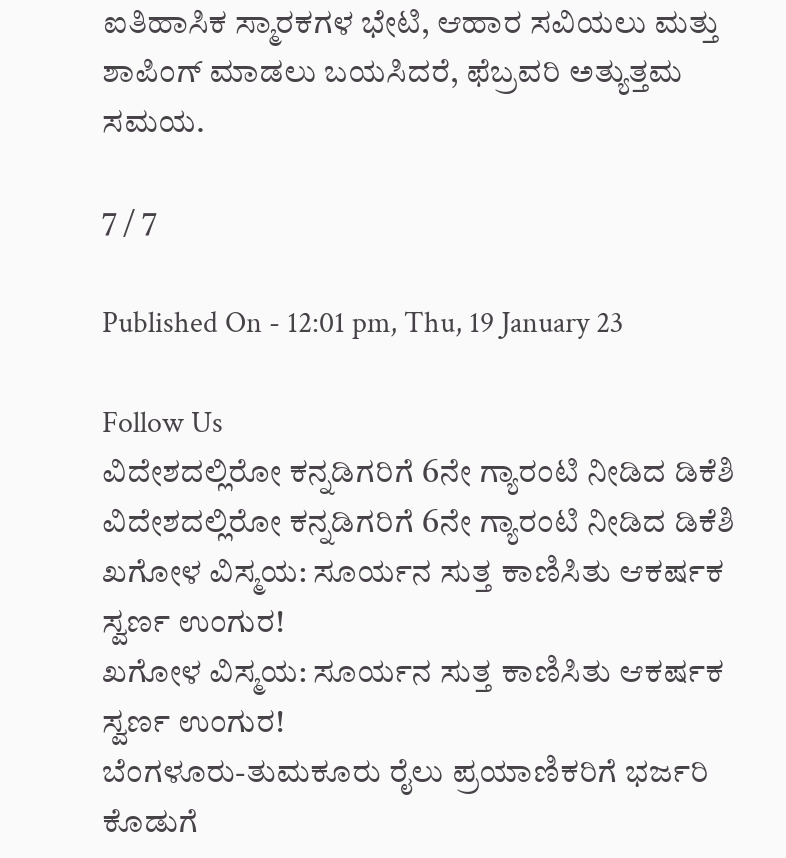ಐತಿಹಾಸಿಕ ಸ್ಮಾರಕಗಳ ಭೇಟಿ, ಆಹಾರ ಸವಿಯಲು ಮತ್ತು ಶಾಪಿಂಗ್‌ ಮಾಡಲು ಬಯಸಿದರೆ, ಫೆಬ್ರವರಿ ಅತ್ಯುತ್ತಮ ಸಮಯ.

7 / 7

Published On - 12:01 pm, Thu, 19 January 23

Follow Us
ವಿದೇಶದಲ್ಲಿರೋ ಕನ್ನಡಿಗರಿಗೆ 6ನೇ ಗ್ಯಾರಂಟಿ ನೀಡಿದ ಡಿಕೆಶಿ
ವಿದೇಶದಲ್ಲಿರೋ ಕನ್ನಡಿಗರಿಗೆ 6ನೇ ಗ್ಯಾರಂಟಿ ನೀಡಿದ ಡಿಕೆಶಿ
ಖಗೋಳ ವಿಸ್ಮಯ: ಸೂರ್ಯನ ಸುತ್ತ ಕಾಣಿಸಿತು ಆಕರ್ಷಕ ಸ್ವರ್ಣ ಉಂಗುರ!
ಖಗೋಳ ವಿಸ್ಮಯ: ಸೂರ್ಯನ ಸುತ್ತ ಕಾಣಿಸಿತು ಆಕರ್ಷಕ ಸ್ವರ್ಣ ಉಂಗುರ!
ಬೆಂಗಳೂರು-ತುಮಕೂರು ರೈಲು ಪ್ರಯಾಣಿಕರಿಗೆ ಭರ್ಜರಿ ಕೊಡುಗೆ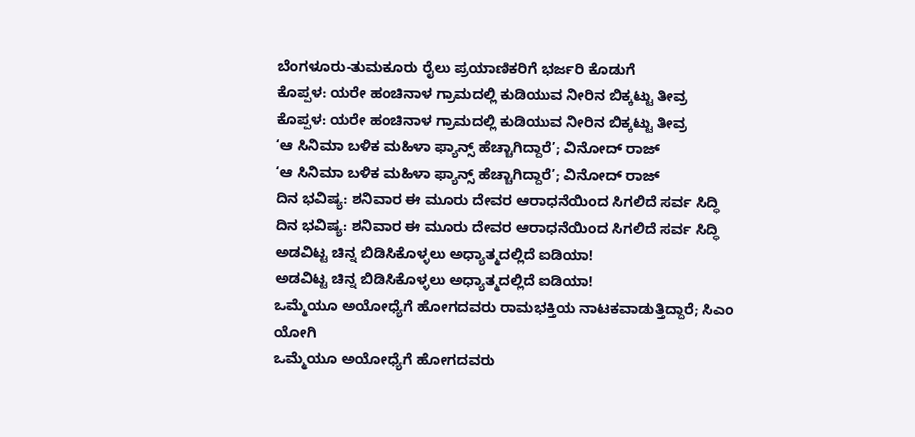ಬೆಂಗಳೂರು-ತುಮಕೂರು ರೈಲು ಪ್ರಯಾಣಿಕರಿಗೆ ಭರ್ಜರಿ ಕೊಡುಗೆ
ಕೊಪ್ಪಳ: ಯರೇ ಹಂಚಿನಾಳ ಗ್ರಾಮದಲ್ಲಿ ಕುಡಿಯುವ ನೀರಿನ ಬಿಕ್ಕಟ್ಟು ತೀವ್ರ
ಕೊಪ್ಪಳ: ಯರೇ ಹಂಚಿನಾಳ ಗ್ರಾಮದಲ್ಲಿ ಕುಡಿಯುವ ನೀರಿನ ಬಿಕ್ಕಟ್ಟು ತೀವ್ರ
‘ಆ ಸಿನಿಮಾ ಬಳಿಕ ಮಹಿಳಾ ಫ್ಯಾನ್ಸ್ ಹೆಚ್ಚಾಗಿದ್ದಾರೆ’; ವಿನೋದ್ ರಾಜ್
‘ಆ ಸಿನಿಮಾ ಬಳಿಕ ಮಹಿಳಾ ಫ್ಯಾನ್ಸ್ ಹೆಚ್ಚಾಗಿದ್ದಾರೆ’; ವಿನೋದ್ ರಾಜ್
ದಿನ ಭವಿಷ್ಯ: ಶನಿವಾರ ಈ ಮೂರು ದೇವರ ಆರಾಧನೆಯಿಂದ ಸಿಗಲಿದೆ ಸರ್ವ ಸಿದ್ಧಿ
ದಿನ ಭವಿಷ್ಯ: ಶನಿವಾರ ಈ ಮೂರು ದೇವರ ಆರಾಧನೆಯಿಂದ ಸಿಗಲಿದೆ ಸರ್ವ ಸಿದ್ಧಿ
ಅಡವಿಟ್ಟ ಚಿನ್ನ ಬಿಡಿಸಿಕೊಳ್ಳಲು ಅಧ್ಯಾತ್ಮದಲ್ಲಿದೆ ಐಡಿಯಾ!
ಅಡವಿಟ್ಟ ಚಿನ್ನ ಬಿಡಿಸಿಕೊಳ್ಳಲು ಅಧ್ಯಾತ್ಮದಲ್ಲಿದೆ ಐಡಿಯಾ!
ಒಮ್ಮೆಯೂ ಅಯೋಧ್ಯೆಗೆ ಹೋಗದವರು ರಾಮಭಕ್ತಿಯ ನಾಟಕವಾಡುತ್ತಿದ್ದಾರೆ; ಸಿಎಂ ಯೋಗಿ
ಒಮ್ಮೆಯೂ ಅಯೋಧ್ಯೆಗೆ ಹೋಗದವರು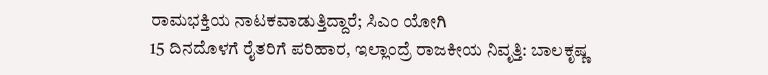ರಾಮಭಕ್ತಿಯ ನಾಟಕವಾಡುತ್ತಿದ್ದಾರೆ; ಸಿಎಂ ಯೋಗಿ
15 ದಿನದೊಳಗೆ ರೈತರಿಗೆ ಪರಿಹಾರ, ಇಲ್ಲಾಂದ್ರೆ ರಾಜಕೀಯ ನಿವೃತ್ತಿ: ಬಾಲಕೃಷ್ಣ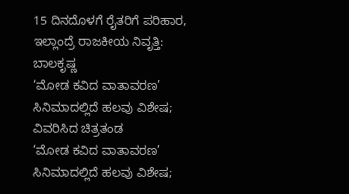15 ದಿನದೊಳಗೆ ರೈತರಿಗೆ ಪರಿಹಾರ, ಇಲ್ಲಾಂದ್ರೆ ರಾಜಕೀಯ ನಿವೃತ್ತಿ: ಬಾಲಕೃಷ್ಣ
‘ಮೋಡ ಕವಿದ ವಾತಾವರಣ’ ಸಿನಿಮಾದಲ್ಲಿದೆ ಹಲವು ವಿಶೇಷ; ವಿವರಿಸಿದ ಚಿತ್ರತಂಡ
‘ಮೋಡ ಕವಿದ ವಾತಾವರಣ’ ಸಿನಿಮಾದಲ್ಲಿದೆ ಹಲವು ವಿಶೇಷ;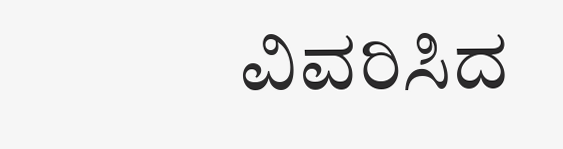ವಿವರಿಸಿದ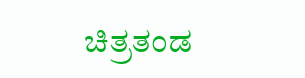ಚಿತ್ರತಂಡ